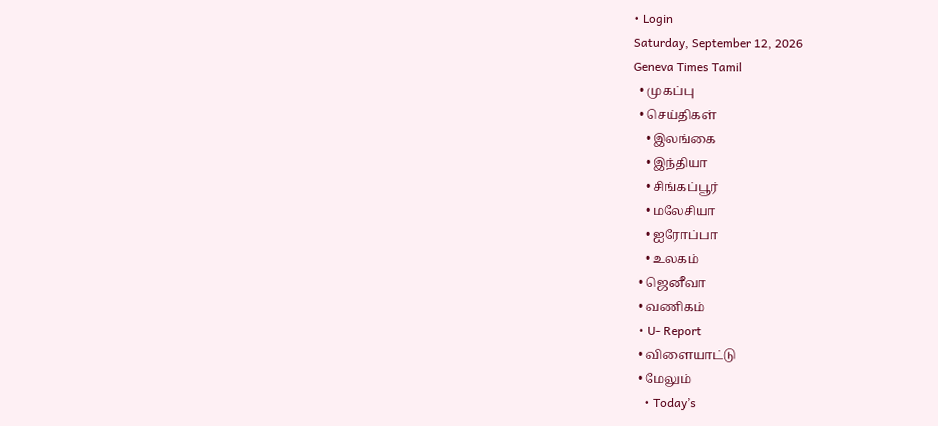• Login
Saturday, September 12, 2026
Geneva Times Tamil
  • முகப்பு
  • செய்திகள்
    • இலங்கை
    • இந்தியா
    • சிங்கப்பூர்
    • மலேசியா
    • ஐரோப்பா
    • உலகம்
  • ஜெனீவா
  • வணிகம்
  • U- Report
  • விளையாட்டு
  • மேலும்
    • Today’s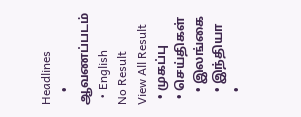Headlines
    • ஆவணப்படம்
  • English
No Result
View All Result
  • முகப்பு
  • செய்திகள்
    • இலங்கை
    • இந்தியா
    •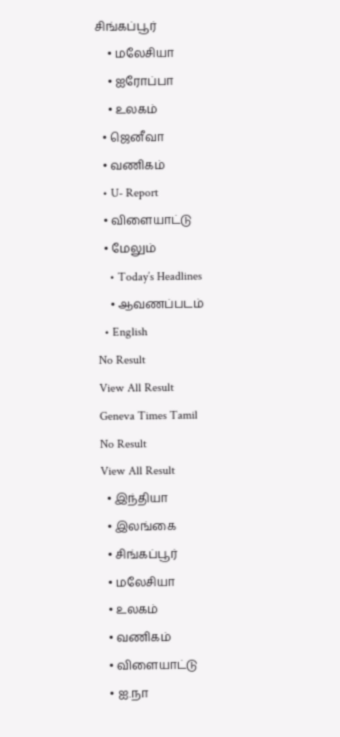சிங்கப்பூர்
    • மலேசியா
    • ஐரோப்பா
    • உலகம்
  • ஜெனீவா
  • வணிகம்
  • U- Report
  • விளையாட்டு
  • மேலும்
    • Today’s Headlines
    • ஆவணப்படம்
  • English
No Result
View All Result
Geneva Times Tamil
No Result
View All Result
  • இந்தியா
  • இலங்கை
  • சிங்கப்பூர்
  • மலேசியா
  • உலகம்
  • வணிகம்
  • விளையாட்டு
  • ஐ.நா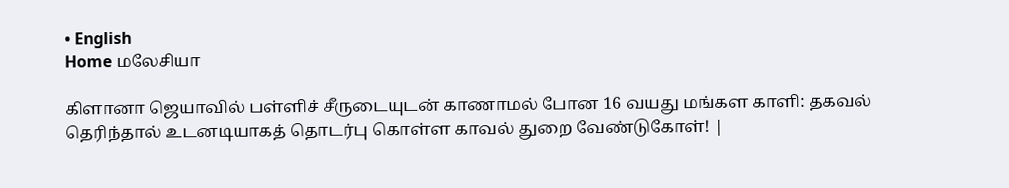• English
Home மலேசியா

கிளானா ஜெயாவில் பள்ளிச் சீருடையுடன் காணாமல் போன 16 வயது மங்கள காளி: தகவல் தெரிந்தால் உடனடியாகத் தொடர்பு கொள்ள காவல் துறை வேண்டுகோள்! |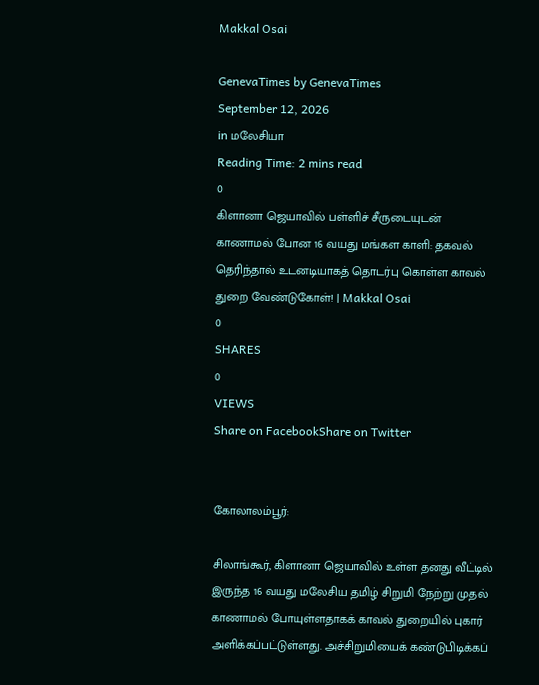Makkal Osai

GenevaTimes by GenevaTimes
September 12, 2026
in மலேசியா
Reading Time: 2 mins read
0
கிளானா ஜெயாவில் பள்ளிச் சீருடையுடன் காணாமல் போன 16 வயது மங்கள காளி: தகவல் தெரிந்தால் உடனடியாகத் தொடர்பு கொள்ள காவல் துறை வேண்டுகோள்! | Makkal Osai
0
SHARES
0
VIEWS
Share on FacebookShare on Twitter


கோலாலம்பூர்:

சிலாங்கூர், கிளானா ஜெயாவில் உள்ள தனது வீட்டில் இருந்த 16 வயது மலேசிய தமிழ் சிறுமி நேற்று முதல் காணாமல் போயுள்ளதாகக் காவல் துறையில் புகார் அளிக்கப்பட்டுள்ளது. அச்சிறுமியைக் கண்டுபிடிக்கப்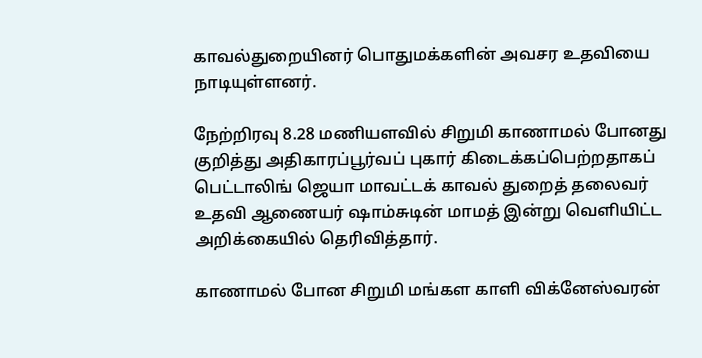காவல்துறையினர் பொதுமக்களின் அவசர உதவியை நாடியுள்ளனர்.

நேற்றிரவு 8.28 மணியளவில் சிறுமி காணாமல் போனது குறித்து அதிகாரப்பூர்வப் புகார் கிடைக்கப்பெற்றதாகப் பெட்டாலிங் ஜெயா மாவட்டக் காவல் துறைத் தலைவர் உதவி ஆணையர் ஷாம்சுடின் மாமத் இன்று வெளியிட்ட அறிக்கையில் தெரிவித்தார்.

காணாமல் போன சிறுமி மங்கள காளி விக்னேஸ்வரன்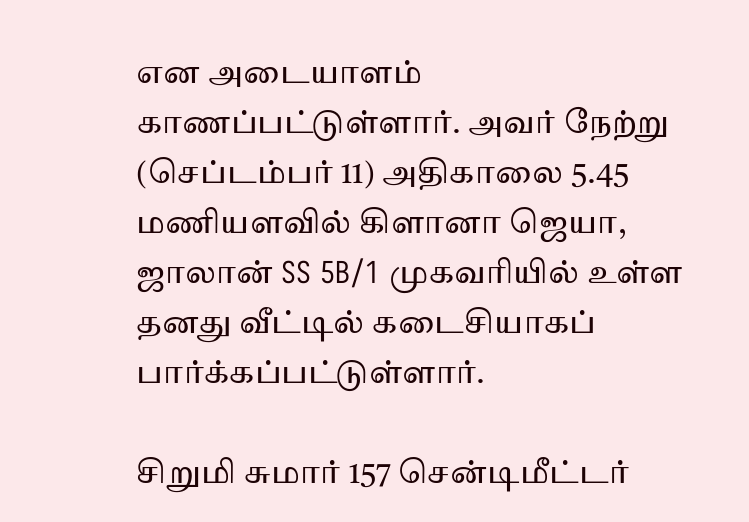என அடையாளம் காணப்பட்டுள்ளார். அவர் நேற்று (செப்டம்பர் 11) அதிகாலை 5.45 மணியளவில் கிளானா ஜெயா, ஜாலான் SS 5B/1 முகவரியில் உள்ள தனது வீட்டில் கடைசியாகப் பார்க்கப்பட்டுள்ளார்.

சிறுமி சுமார் 157 சென்டிமீட்டர்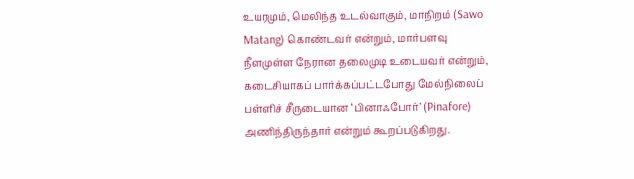உயரமும், மெலிந்த உடல்வாகும், மாநிறம் (Sawo Matang) கொண்டவர் என்றும், மார்பளவு நீளமுள்ள நேரான தலைமுடி உடையவர் என்றும், கடைசியாகப் பார்க்கப்பட்டபோது மேல்நிலைப் பள்ளிச் சீருடையான ‘பினாஃபோர்’ (Pinafore) அணிந்திருந்தார் என்றும் கூறப்படுகிறது.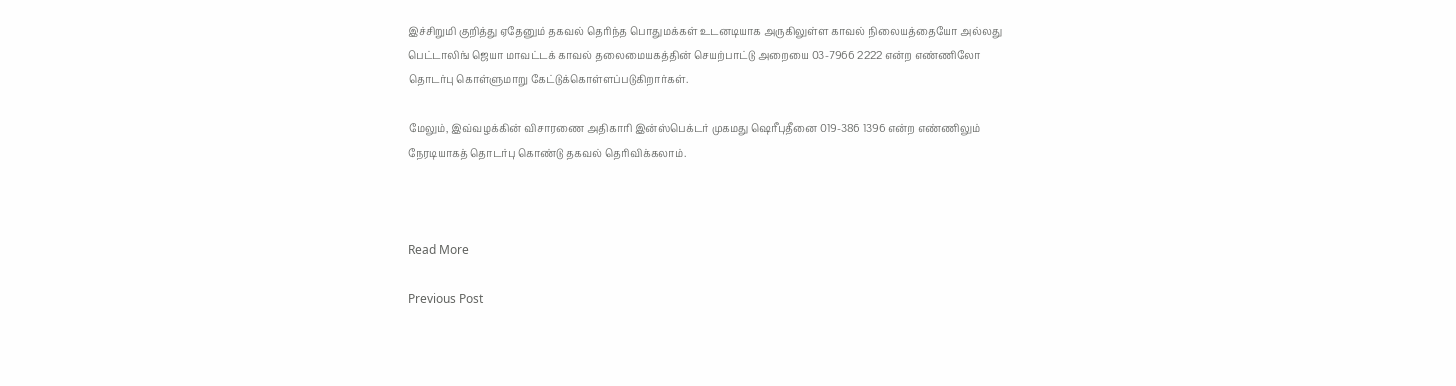இச்சிறுமி குறித்து ஏதேனும் தகவல் தெரிந்த பொதுமக்கள் உடனடியாக அருகிலுள்ள காவல் நிலையத்தையோ அல்லது பெட்டாலிங் ஜெயா மாவட்டக் காவல் தலைமையகத்தின் செயற்பாட்டு அறையை 03-7966 2222 என்ற எண்ணிலோ தொடர்பு கொள்ளுமாறு கேட்டுக்கொள்ளப்படுகிறார்கள்.

மேலும், இவ்வழக்கின் விசாரணை அதிகாரி இன்ஸ்பெக்டர் முகமது ஷெரீபுதீனை 019-386 1396 என்ற எண்ணிலும் நேரடியாகத் தொடர்பு கொண்டு தகவல் தெரிவிக்கலாம்.



Read More

Previous Post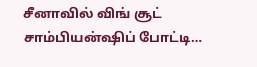சீனாவில் விங் சூட் சாம்பியன்ஷிப் போட்டி…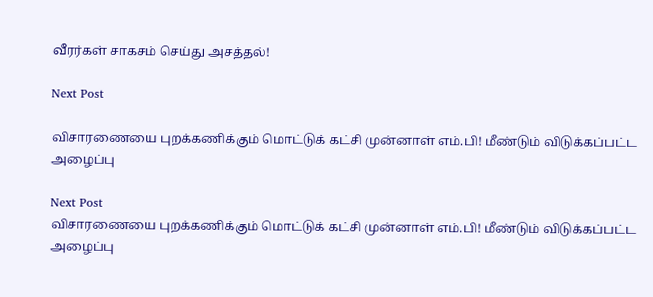வீரர்கள் சாகசம் செய்து அசத்தல்!

Next Post

விசாரணையை புறக்கணிக்கும் மொட்டுக் கட்சி முன்னாள் எம்.பி! மீண்டும் விடுக்கப்பட்ட அழைப்பு

Next Post
விசாரணையை புறக்கணிக்கும் மொட்டுக் கட்சி முன்னாள் எம்.பி! மீண்டும் விடுக்கப்பட்ட அழைப்பு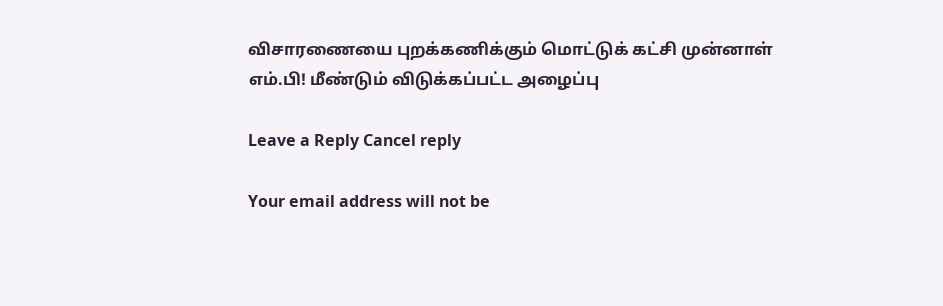விசாரணையை புறக்கணிக்கும் மொட்டுக் கட்சி முன்னாள் எம்.பி! மீண்டும் விடுக்கப்பட்ட அழைப்பு

Leave a Reply Cancel reply

Your email address will not be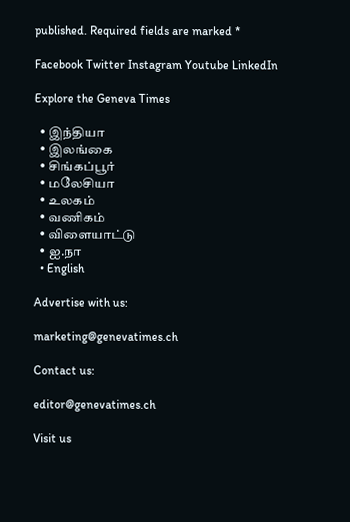published. Required fields are marked *

Facebook Twitter Instagram Youtube LinkedIn

Explore the Geneva Times

  • இந்தியா
  • இலங்கை
  • சிங்கப்பூர்
  • மலேசியா
  • உலகம்
  • வணிகம்
  • விளையாட்டு
  • ஐ.நா
  • English

Advertise with us:

marketing@genevatimes.ch

Contact us:

editor@genevatimes.ch

Visit us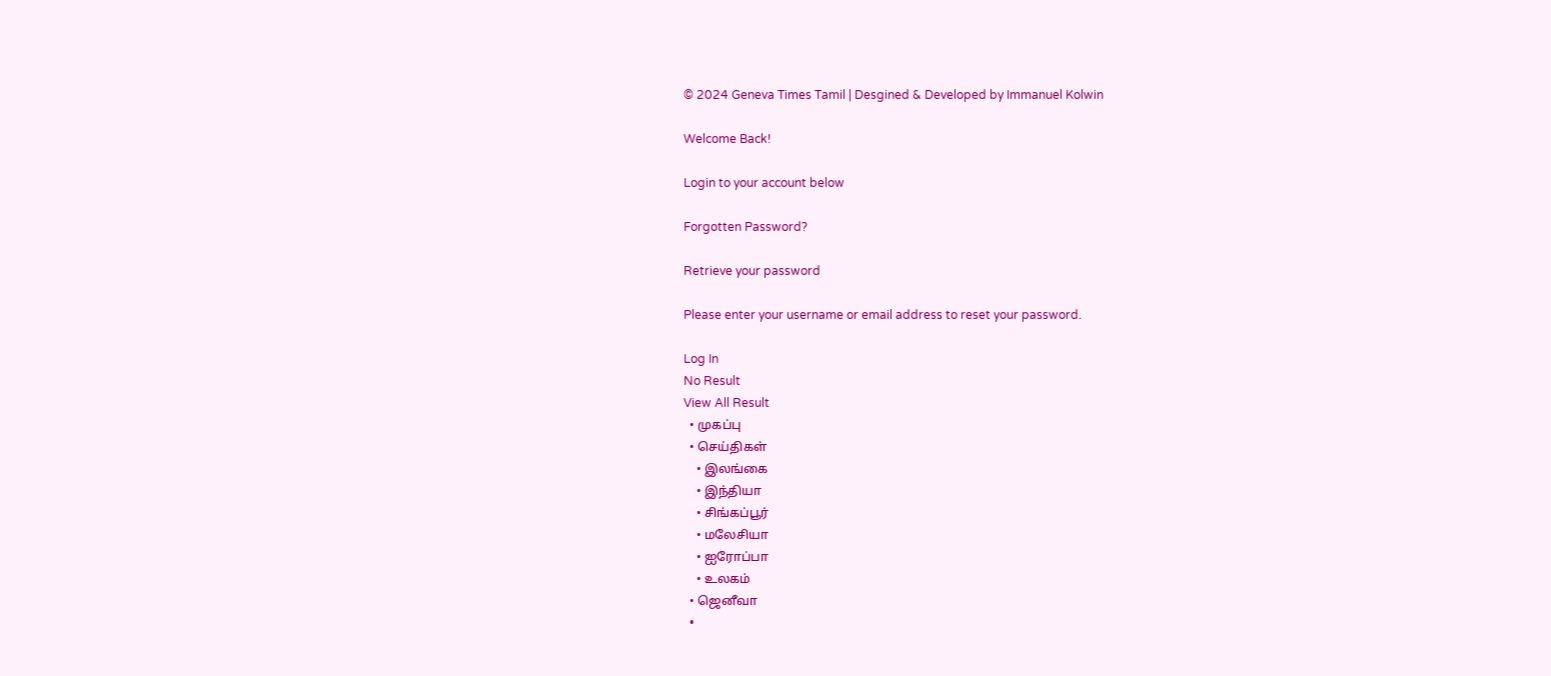© 2024 Geneva Times Tamil | Desgined & Developed by Immanuel Kolwin

Welcome Back!

Login to your account below

Forgotten Password?

Retrieve your password

Please enter your username or email address to reset your password.

Log In
No Result
View All Result
  • முகப்பு
  • செய்திகள்
    • இலங்கை
    • இந்தியா
    • சிங்கப்பூர்
    • மலேசியா
    • ஐரோப்பா
    • உலகம்
  • ஜெனீவா
  •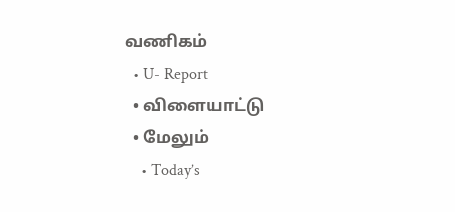வணிகம்
  • U- Report
  • விளையாட்டு
  • மேலும்
    • Today’s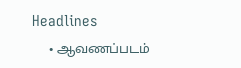Headlines
    • ஆவணப்படம்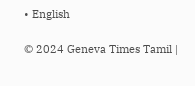• English

© 2024 Geneva Times Tamil |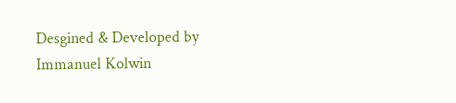Desgined & Developed by Immanuel Kolwin